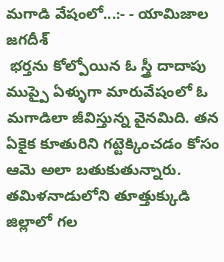మగాడి వేషంలో...:- - యామిజాల జగదీశ్
 భర్తను కోల్పోయిన ఓ స్త్రీ దాదాపు ముప్పై ఏళ్ళుగా మారువేషంలో ఓ మగాడిలా జీవిస్తున్న వైనమిది. తన ఏకైక కూతురిని గట్టెక్కించడం కోసం ఆమె అలా బతుకుతున్నారు.
తమిళనాడులోని తూత్తుక్కుడి జిల్లాలో గల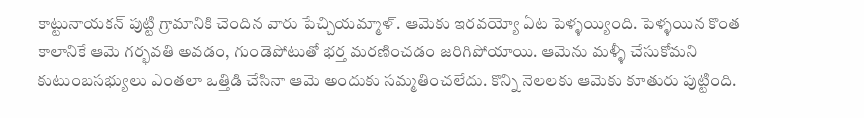కాట్టునాయకన్ పుట్టి గ్రామానికి చెందిన వారు పేచ్చియమ్మాళ్. ఆమెకు ఇరవయ్యో ఏట పెళ్ళయ్యింది. పెళ్ళయిన కొంత కాలానికే ఆమె గర్భవతి అవడం, గుండెపోటుతో భర్త మరణించడం జరిగిపోయాయి. ఆమెను మళ్ళీ చేసుకోమని కుటుంబసభ్యులు ఎంతలా ఒత్తిడి చేసినా ఆమె అందుకు సమ్మతించలేదు. కొన్ని నెలలకు ఆమెకు కూతురు పుట్టింది.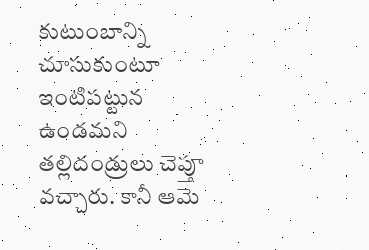కుటుంబాన్ని చూసుకుంటూ ఇంటిపట్టున ఉండమని తల్లిదండ్రులు చెప్తూ వచ్చారు. కానీ ఆమె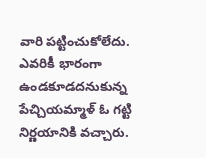వారి పట్టించుకోలేదు. ఎవరికీ భారంగా ఉండకూడదనుకున్న పేచ్చియమ్మాళ్ ఓ గట్టి నిర్ణయానికి వచ్చారు.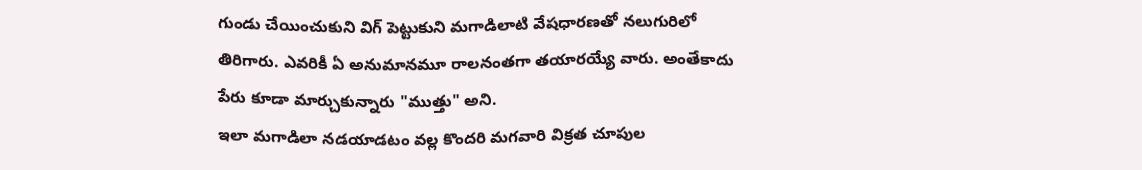గుండు చేయించుకుని విగ్ పెట్టుకుని మగాడిలాటి వేషధారణతో నలుగురిలో తిరిగారు. ఎవరికీ ఏ అనుమానమూ రాలనంతగా తయారయ్యే వారు. అంతేకాదు పేరు కూడా మార్చుకున్నారు "ముత్తు" అని.
ఇలా మగాడిలా నడయాడటం వల్ల కొందరి మగవారి విక్రత చూపుల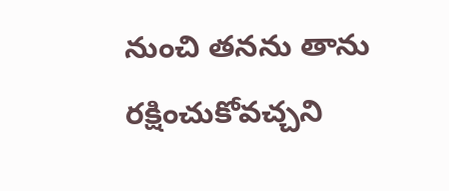నుంచి తనను తాను రక్షించుకోవచ్చని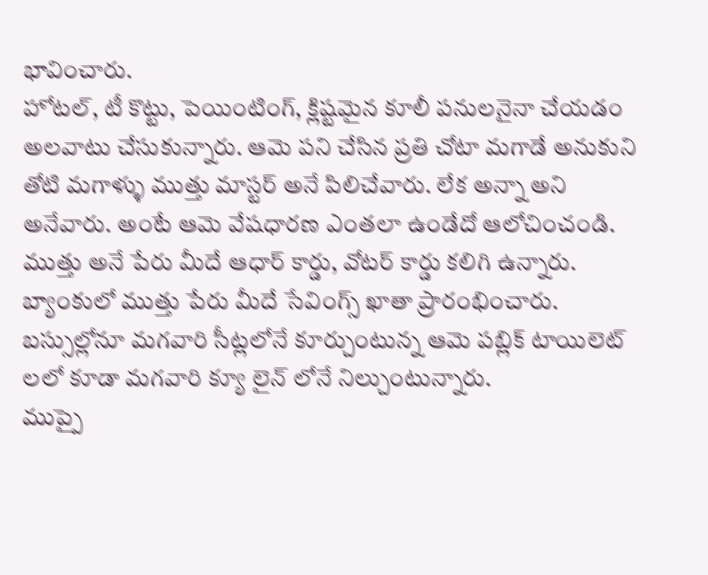భావించారు.
హోటల్, టీ కొట్టు, పెయింటింగ్, క్లిష్టమైన కూలీ పనులనైనా చేయడం అలవాటు చేసుకున్నారు. ఆమె పని చేసిన ప్రతి చోటా మగాడే అనుకుని తోటి మగాళ్ళు ముత్తు మాస్టర్ అనే పిలిచేవారు. లేక అన్నా అని అనేవారు. అంటే ఆమె వేషధారణ ఎంతలా ఉండేదో ఆలోచించండి. ముత్తు అనే పేరు మీదే ఆధార్ కార్డు, వోటర్ కార్డు కలిగి ఉన్నారు. బ్యాంకులో ముత్తు పేరు మీదే సేవింగ్స్ ఖాతా ప్రారంభించారు.
బస్సుల్లోనూ మగవారి సీట్లలోనే కూర్చుంటున్న ఆమె పబ్లిక్ టాయిలెట్ లలో కూడా మగవారి క్యూ లైన్ లోనే నిల్చుంటున్నారు.
ముప్పై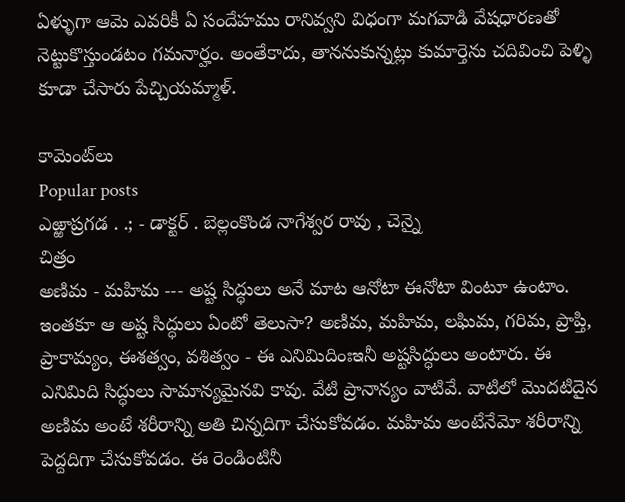ఏళ్ళుగా ఆమె ఎవరికీ ఏ సందేహము రానివ్వని విధంగా మగవాడి వేషధారణతో నెట్టుకొస్తుండటం గమనార్హం. అంతేకాదు, తాననుకున్నట్లు కుమార్తెను చదివించి పెళ్ళి కూడా చేసారు పేచ్చియమ్మాళ్.

కామెంట్‌లు
Popular posts
ఎఱ్ఱాప్రగడ . .; - డాక్టర్ . బెల్లంకొండ నాగేశ్వర రావు , చెన్నై
చిత్రం
అణిమ - మహిమ --- అష్ట సిద్ధులు అనే మాట ఆనోటా ఈనోటా వింటూ ఉంటాం. ఇంతకూ ఆ అష్ట సిద్ధులు ఏంటో తెలుసా? అణిమ, మహిమ, లఘిమ, గరిమ, ప్రాప్తి, ప్రాకామ్యం, ఈశత్వం, వశిత్వం - ఈ ఎనిమిదింఃఇనీ అష్టసిద్ధులు అంటారు. ఈ ఎనిమిది సిద్ధులు సామాన్యమైనవి కావు. వేటి ప్రానాన్యం వాటివే. వాటిలో మొదటిదైన అణిమ అంటే శరీరాన్ని అతి చిన్నదిగా చేసుకోవడం. మహిమ అంటేనేమో శరీరాన్ని పెద్దదిగా చేసుకోవడం. ఈ రెండింటినీ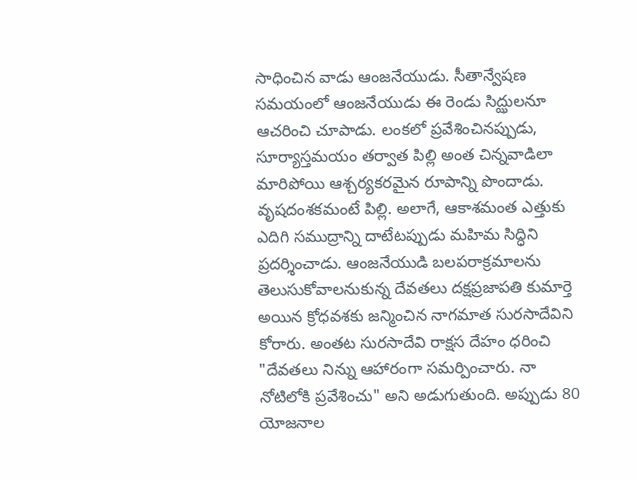సాధించిన వాడు ఆంజనేయుడు. సీతాన్వేషణ సమయంలో ఆంజనేయుడు ఈ రెండు సిద్ఝులనూ ఆచరించి చూపాడు. లంకలో ప్రవేశించినప్పుడు, సూర్యాస్తమయం తర్వాత పిల్లి అంత చిన్నవాడిలా మారిపోయి ఆశ్చర్యకరమైన రూపాన్ని పొందాడు. వృషదంశకమంటే పిల్లి. అలాగే, ఆకాశమంత ఎత్తుకు ఎదిగి సముద్రాన్ని దాటేటప్పుడు మహిమ సిద్ధిని ప్రదర్శించాడు. ఆంజనేయుడి బలపరాక్రమాలను తెలుసుకోవాలనుకున్న దేవతలు దక్షప్రజాపతి కుమార్తె అయిన క్రోధవశకు జన్మించిన నాగమాత సురసాదేవిని కోరారు. అంతట సురసాదేవి రాక్షస దేహం ధరించి "దేవతలు నిన్ను ఆహారంగా సమర్పించారు. నా నోటిలోకి ప్రవేశించు" అని అడుగుతుంది. అప్పుడు 80 యోజనాల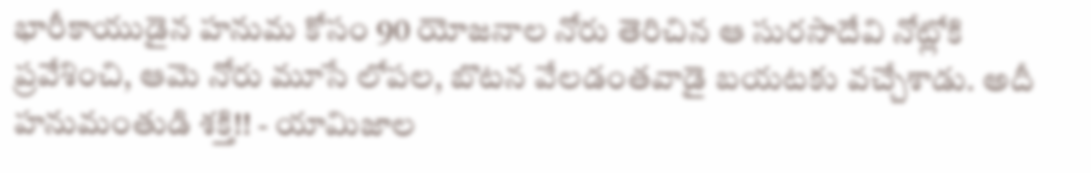భారీకాయుడైన హనుమ కోసం 90 యోజనాల నోరు తెరిచిన ఆ సురసాదేవి నోట్లోకి ప్రవేశించి, ఆమె నోరు మూసే లోపల, బొటన వేలడంతవాడై బయటకు వచ్చేశాడు. అదీ హనుమంతుడి శక్తి!! - యామిజాల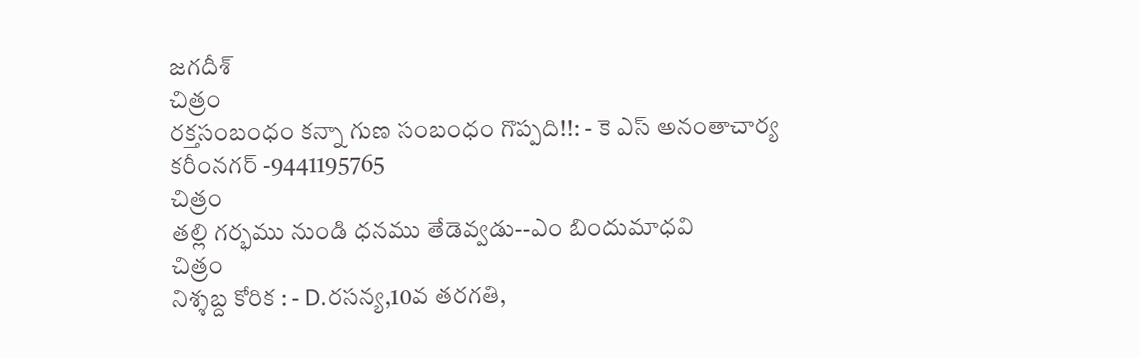జగదీశ్
చిత్రం
రక్తసంబంధం కన్నా గుణ సంబంధం గొప్పది!!: - కె ఎస్ అనంతాచార్య కరీంనగర్ -9441195765
చిత్రం
తల్లి గర్భము నుండి ధనము తేడెవ్వడు--ఎం బిందుమాధవి
చిత్రం
నిశ్శబ్ద కోరిక : - D.రసన్య,10వ తరగతి,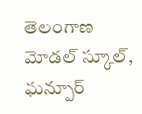తెలంగాణ మోడల్ స్కూల్, ఘన్పూర్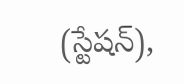(స్టేషన్),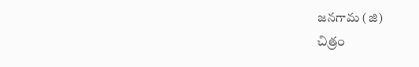జనగామ (జి)
చిత్రం